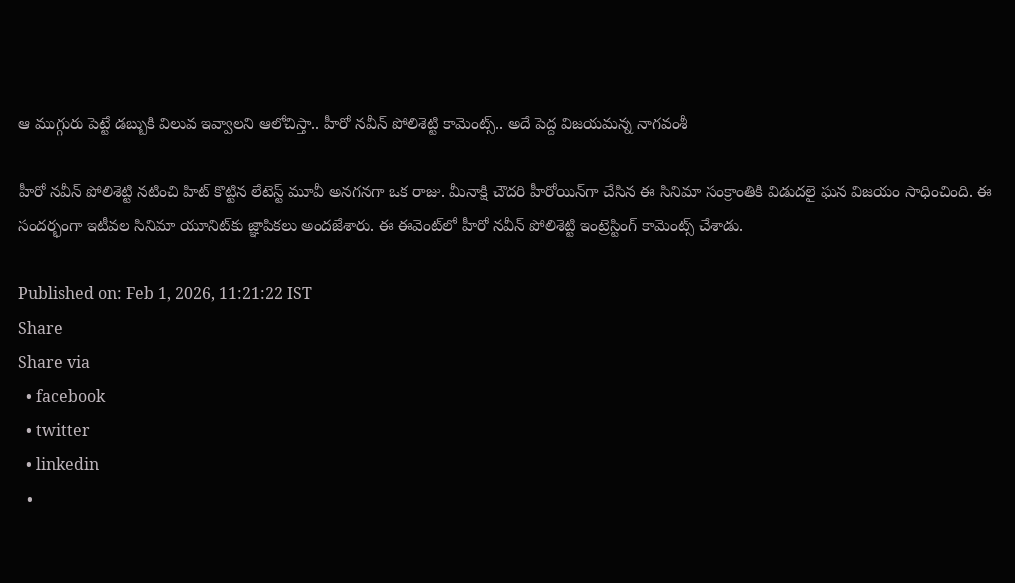ఆ ముగ్గురు పెట్టే డబ్బుకి విలువ ఇవ్వాలని ఆలోచిస్తా.. హీరో నవీన్ పోలిశెట్టి కామెంట్స్.. అదే పెద్ద విజయమన్న నాగవంశీ

హీరో నవీన్ పోలిశెట్టి నటించి హిట్ కొట్టిన లేటెస్ట్ మూవీ అనగనగా ఒక రాజు. మీనాక్షి చౌదరి హీరోయిన్‌గా చేసిన ఈ సినిమా సంక్రాంతికి విడుదలై ఘన విజయం సాధించింది. ఈ సందర్భంగా ఇటీవల సినిమా యూనిట్‌కు జ్ఞాపికలు అందజేశారు. ఈ ఈవెంట్‌లో హీరో నవీన్ పోలిశెట్టి ఇంట్రెస్టింగ్ కామెంట్స్ చేశాడు.

Published on: Feb 1, 2026, 11:21:22 IST
Share
Share via
  • facebook
  • twitter
  • linkedin
  •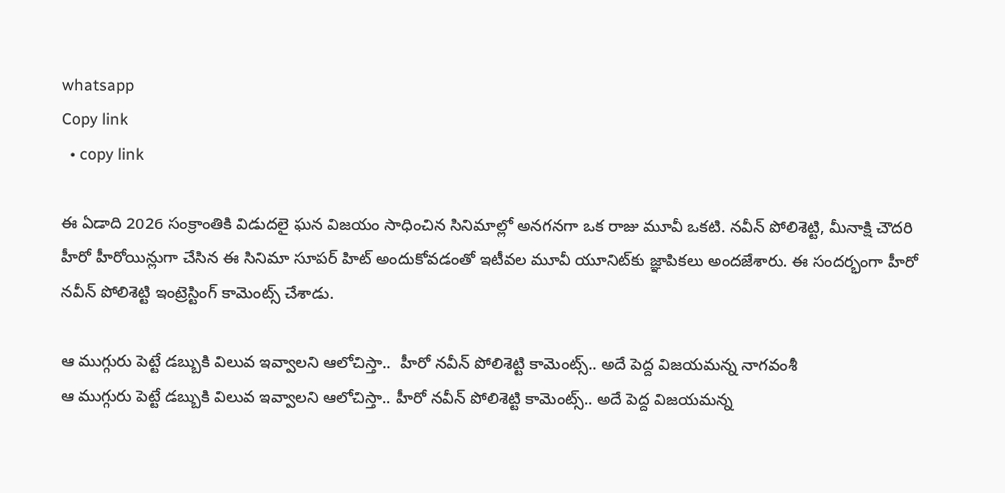whatsapp
Copy link
  • copy link

ఈ ఏడాది 2026 సంక్రాంతికి విడుదలై ఘన విజయం సాధించిన సినిమాల్లో అనగనగా ఒక రాజు మూవీ ఒకటి. నవీన్ పోలిశెట్టి, మీనాక్షి చౌదరి హీరో హీరోయిన్లుగా చేసిన ఈ సినిమా సూపర్ హిట్ అందుకోవడంతో ఇటీవల మూవీ యూనిట్‌కు జ్ఞాపికలు అందజేశారు. ఈ సందర్భంగా హీరో నవీన్ పోలిశెట్టి ఇంట్రెస్టింగ్ కామెంట్స్ చేశాడు.

ఆ ముగ్గురు పెట్టే డబ్బుకి విలువ ఇవ్వాలని ఆలోచిస్తా..  హీరో నవీన్ పోలిశెట్టి కామెంట్స్.. అదే పెద్ద విజయమన్న నాగవంశీ
ఆ ముగ్గురు పెట్టే డబ్బుకి విలువ ఇవ్వాలని ఆలోచిస్తా.. హీరో నవీన్ పోలిశెట్టి కామెంట్స్.. అదే పెద్ద విజయమన్న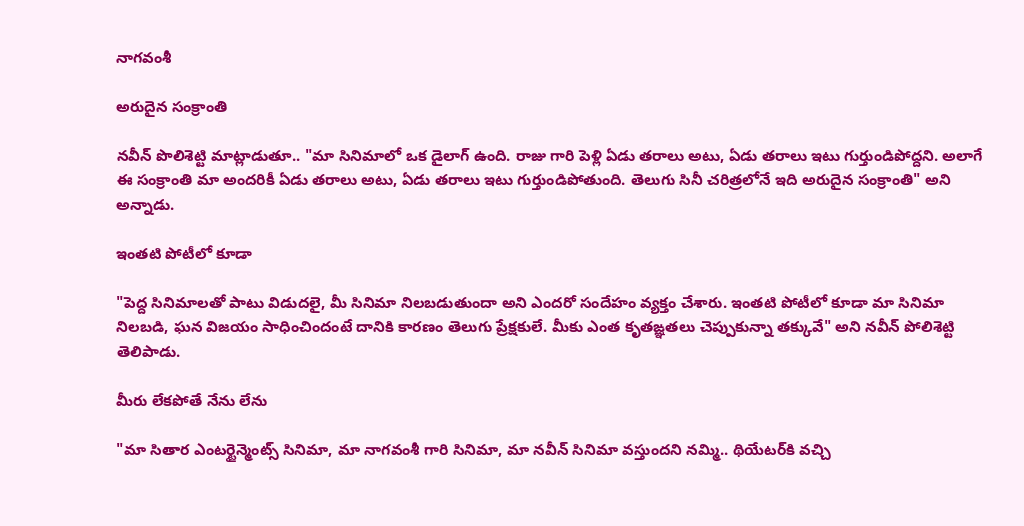నాగవంశీ

అరుదైన సంక్రాంతి

నవీన్‌ పొలిశెట్టి మాట్లాడుతూ.. "మా సినిమాలో ఒక డైలాగ్ ఉంది. రాజు గారి పెళ్లి ఏడు తరాలు అటు, ఏడు తరాలు ఇటు గుర్తుండిపోద్దని. అలాగే ఈ సంక్రాంతి మా అందరికీ ఏడు తరాలు అటు, ఏడు తరాలు ఇటు గుర్తుండిపోతుంది. తెలుగు సినీ చరిత్రలోనే ఇది అరుదైన సంక్రాంతి" అని అన్నాడు.

ఇంతటి పోటీలో కూడా

"పెద్ద సినిమాలతో పాటు విడుదలై, మీ సినిమా నిలబడుతుందా అని ఎందరో సందేహం వ్యక్తం చేశారు. ఇంతటి పోటీలో కూడా మా సినిమా నిలబడి, ఘన విజయం సాధించిందంటే దానికి కారణం తెలుగు ప్రేక్షకులే. మీకు ఎంత కృతఙ్ఞతలు చెప్పుకున్నా తక్కువే" అని నవీన్ పోలిశెట్టి తెలిపాడు.

మీరు లేకపోతే నేను లేను

"మా సితార ఎంటర్టైన్మెంట్స్ సినిమా, మా నాగవంశీ గారి సినిమా, మా నవీన్ సినిమా వస్తుందని నమ్మి.. థియేటర్‌కి వచ్చి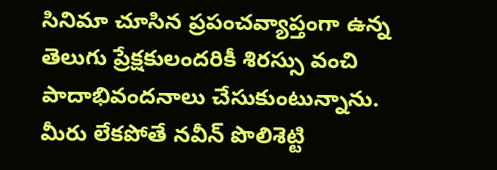సినిమా చూసిన ప్రపంచవ్యాప్తంగా ఉన్న తెలుగు ప్రేక్షకులందరికీ శిరస్సు వంచి పాదాభివందనాలు చేసుకుంటున్నాను. మీరు లేకపోతే నవీన్ పొలిశెట్టి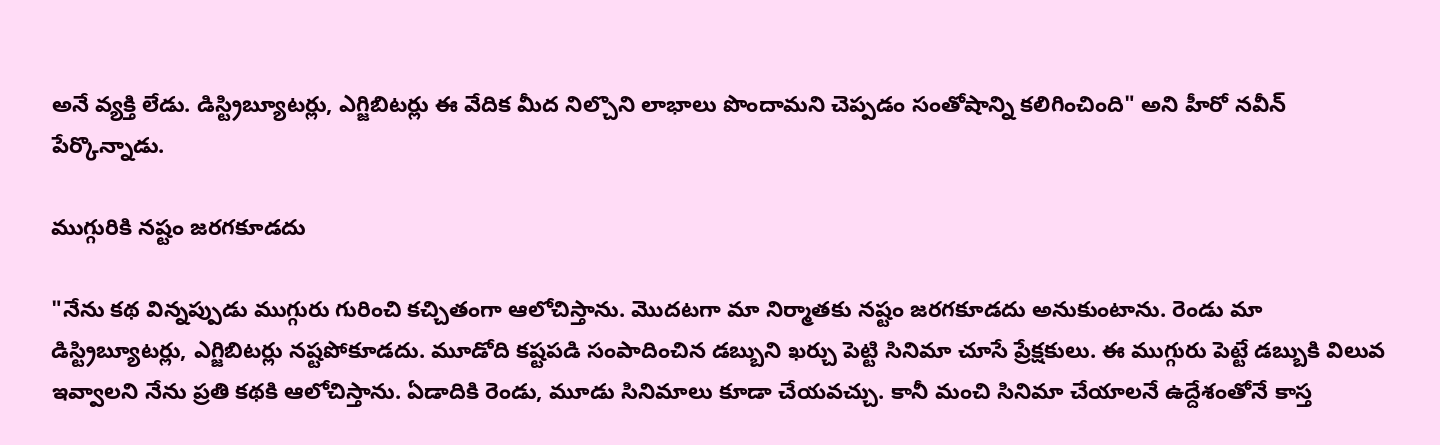అనే వ్యక్తి లేడు. డిస్ట్రిబ్యూటర్లు, ఎగ్జిబిటర్లు ఈ వేదిక మీద నిల్చొని లాభాలు పొందామని చెప్పడం సంతోషాన్ని కలిగించింది" అని హీరో నవీన్ పేర్కొన్నాడు.

ముగ్గురికి నష్టం జరగకూడదు

"నేను కథ విన్నప్పుడు ముగ్గురు గురించి కచ్చితంగా ఆలోచిస్తాను. మొదటగా మా నిర్మాతకు నష్టం జరగకూడదు అనుకుంటాను. రెండు మా డిస్ట్రిబ్యూటర్లు, ఎగ్జిబిటర్లు నష్టపోకూడదు. మూడోది కష్టపడి సంపాదించిన డబ్బుని ఖర్చు పెట్టి సినిమా చూసే ప్రేక్షకులు. ఈ ముగ్గురు పెట్టే డబ్బుకి విలువ ఇవ్వాలని నేను ప్రతి కథకి ఆలోచిస్తాను. ఏడాదికి రెండు, మూడు సినిమాలు కూడా చేయవచ్చు. కానీ మంచి సినిమా చేయాలనే ఉద్దేశంతోనే కాస్త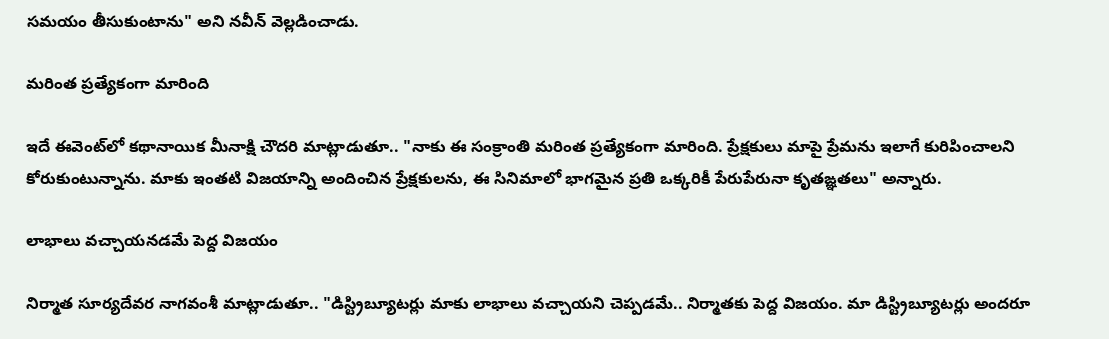సమయం తీసుకుంటాను" అని నవీన్ వెల్లడించాడు.

మరింత ప్రత్యేకంగా మారింది

ఇదే ఈవెంట్‌లో కథానాయిక మీనాక్షి చౌదరి మాట్లాడుతూ.. "నాకు ఈ సంక్రాంతి మరింత ప్రత్యేకంగా మారింది. ప్రేక్షకులు మాపై ప్రేమను ఇలాగే కురిపించాలని కోరుకుంటున్నాను. మాకు ఇంతటి విజయాన్ని అందించిన ప్రేక్షకులను, ఈ సినిమాలో భాగమైన ప్రతి ఒక్కరికీ పేరుపేరునా కృతఙ్ఞతలు" అన్నారు.

లాభాలు వచ్చాయనడమే పెద్ద విజయం

నిర్మాత సూర్యదేవర నాగవంశీ మాట్లాడుతూ.. "డిస్ట్రిబ్యూటర్లు మాకు లాభాలు వచ్చాయని చెప్పడమే.. నిర్మాతకు పెద్ద విజయం. మా డిస్ట్రిబ్యూటర్లు అందరూ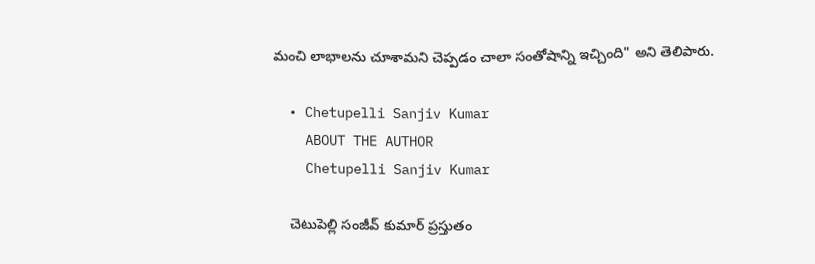మంచి లాభాలను చూశామని చెప్పడం చాలా సంతోషాన్ని ఇచ్చింది" అని తెలిపారు.

  • Chetupelli Sanjiv Kumar
    ABOUT THE AUTHOR
    Chetupelli Sanjiv Kumar

    చెటుపెల్లి సంజీవ్ కుమార్ ప్రస్తుతం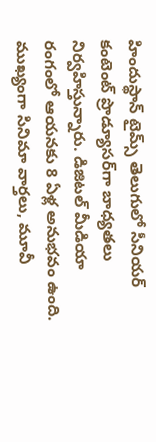హిందుస్థాన్ టైమ్స్ తెలుగులో సీనియర్ కంటెంట్ ప్రొడ్యూసర్‌గా బాధ్యతలు నిర్వహిస్తున్నారు. డిజిటల్ మీడియా రంగంలో ఆయనకు 8 ఏళ్ల అనుభవం ఉంది. ముఖ్యంగా సినిమా వార్తలు, మూవీ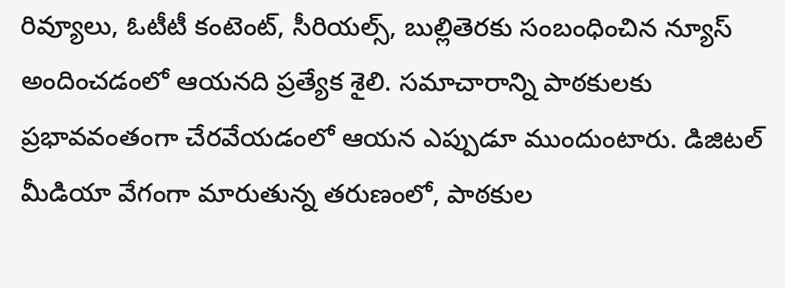రివ్యూలు, ఓటీటీ కంటెంట్, సీరియల్స్, బుల్లితెరకు సంబంధించిన న్యూస్ అందించడంలో ఆయనది ప్రత్యేక శైలి. సమాచారాన్ని పాఠకులకు ప్రభావవంతంగా చేరవేయడంలో ఆయన ఎప్పుడూ ముందుంటారు. డిజిటల్ మీడియా వేగంగా మారుతున్న తరుణంలో, పాఠకుల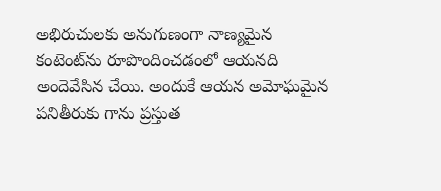అభిరుచులకు అనుగుణంగా నాణ్యమైన కంటెంట్‌ను రూపొందించడంలో ఆయనది అందెవేసిన చేయి. అందుకే ఆయన అమోఘమైన పనితీరుకు గాను ప్రస్తుత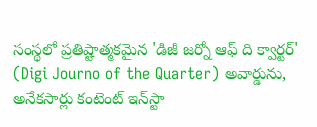సంస్థలో ప్రతిష్టాత్మకమైన 'డిజీ జర్నో ఆఫ్ ది క్వార్టర్' (Digi Journo of the Quarter) అవార్డును, అనేకసార్లు కంటెంట్ ఇన్‌స్టా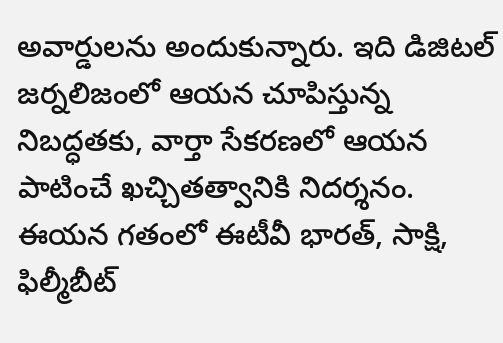అవార్డులను అందుకున్నారు. ఇది డిజిటల్ జర్నలిజంలో ఆయన చూపిస్తున్న నిబద్ధతకు, వార్తా సేకరణలో ఆయన పాటించే ఖచ్చితత్వానికి నిదర్శనం. ఈయన గతంలో ఈటీవీ భారత్, సాక్షి, ఫిల్మీబీట్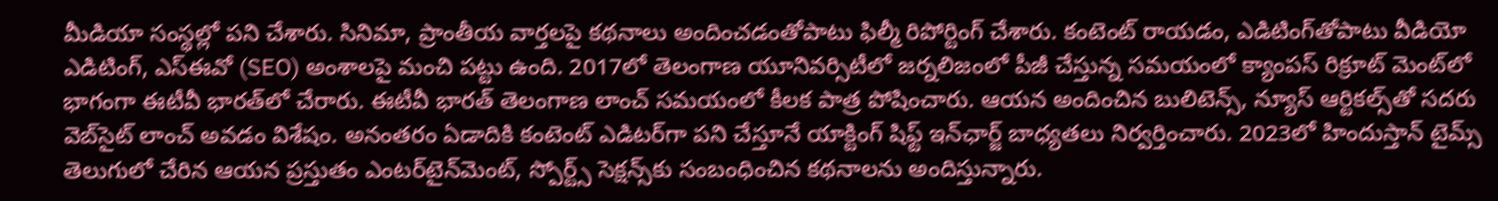మీడియా సంస్థల్లో పని చేశారు. సినిమా, ప్రాంతీయ వార్తలపై కథనాలు అందించడంతోపాటు ఫిల్మీ రిపోర్టింగ్ చేశారు. కంటెంట్ రాయడం, ఎడిటింగ్‌తోపాటు వీడియో ఎడిటింగ్, ఎస్‌ఈవో (SEO) అంశాలపై మంచి పట్టు ఉంది. 2017లో తెలంగాణ యూనివర్సిటీలో జర్నలిజంలో పీజీ చేస్తున్న సమయంలో క్యాంపస్ రిక్రూట్ మెంట్‌లో భాగంగా ఈటీవీ భారత్‌లో చేరారు. ఈటీవీ భారత్ తెలంగాణ లాంచ్ సమయంలో కీలక పాత్ర పోషించారు. ఆయన అందించిన బులిటెన్స్, న్యూస్ ఆర్టికల్స్‌తో సదరు వెబ్‌సైట్ లాంచ్ అవడం విశేషం. అనంతరం ఏడాదికి కంటెంట్ ఎడిటర్‌గా పని చేస్తూనే యాక్టింగ్ షిఫ్ట్ ఇన్‌ఛార్జ్ బాధ్యతలు నిర్వర్తించారు. 2023లో హిందుస్తాన్ టైమ్స్ తెలుగులో చేరిన ఆయన ప్రస్తుతం ఎంటర్‌టైన్‌మెంట్, స్పోర్ట్స్ సెక్షన్స్‌కు సంబంధించిన కథనాలను అందిస్తున్నారు.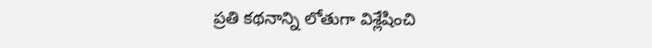ప్రతి కథనాన్ని లోతుగా విశ్లేషించి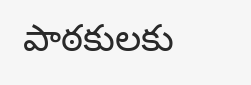పాఠకులకు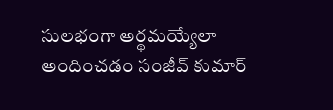సులభంగా అర్థమయ్యేలా అందించడం సంజీవ్ కుమార్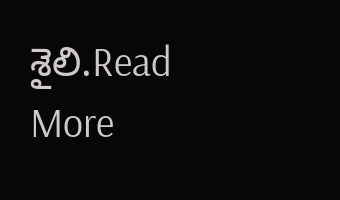శైలి.Read More